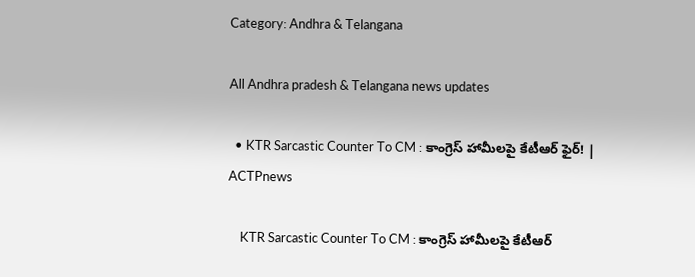Category: Andhra & Telangana

All Andhra pradesh & Telangana news updates

  • KTR Sarcastic Counter To CM : కాంగ్రెస్ హామీలపై కేటీఆర్ ఫైర్! | ACTPnews

    KTR Sarcastic Counter To CM : కాంగ్రెస్ హామీలపై కేటీఆర్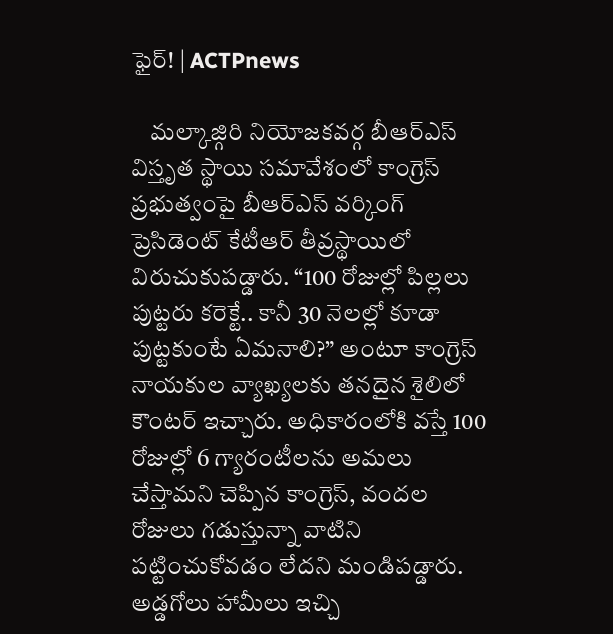ఫైర్! | ACTPnews

    మల్కాజ్గిరి నియోజకవర్గ బీఆర్ఎస్ విస్తృత స్థాయి సమావేశంలో కాంగ్రెస్ ప్రభుత్వంపై బీఆర్ఎస్ వర్కింగ్ ప్రెసిడెంట్ కేటీఆర్ తీవ్రస్థాయిలో విరుచుకుపడ్డారు. “100 రోజుల్లో పిల్లలు పుట్టరు కరెక్టే.. కానీ 30 నెలల్లో కూడా పుట్టకుంటే ఏమనాలి?” అంటూ కాంగ్రెస్ నాయకుల వ్యాఖ్యలకు తనదైన శైలిలో కౌంటర్ ఇచ్చారు. అధికారంలోకి వస్తే 100 రోజుల్లో 6 గ్యారంటీలను అమలు చేస్తామని చెప్పిన కాంగ్రెస్, వందల రోజులు గడుస్తున్నా వాటిని పట్టించుకోవడం లేదని మండిపడ్డారు. అడ్డగోలు హామీలు ఇచ్చి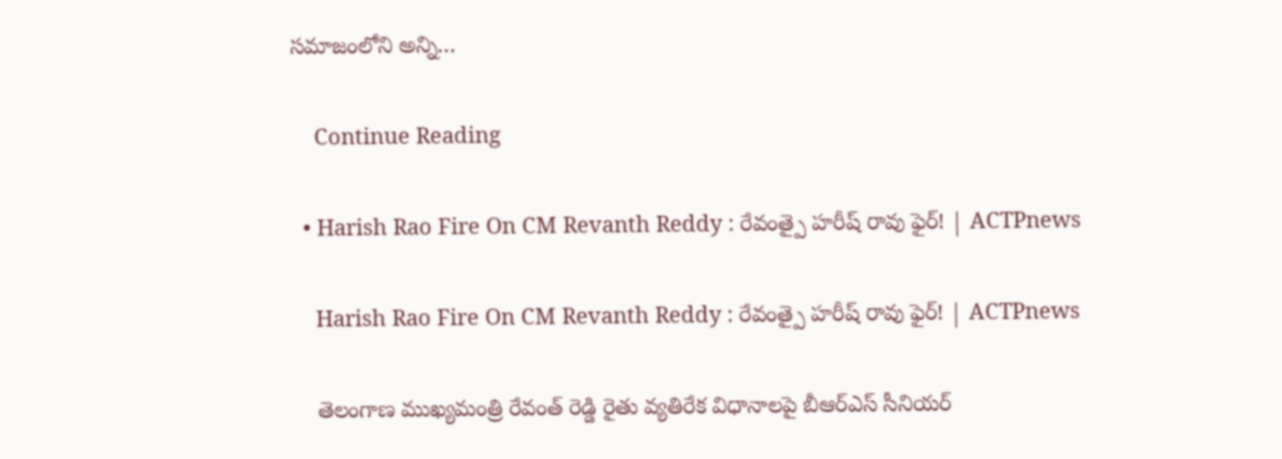సమాజంలోని అన్ని…

    Continue Reading

  • Harish Rao Fire On CM Revanth Reddy : రేవంత్పై హరీష్ రావు ఫైర్! | ACTPnews

    Harish Rao Fire On CM Revanth Reddy : రేవంత్పై హరీష్ రావు ఫైర్! | ACTPnews

    తెలంగాణ ముఖ్యమంత్రి రేవంత్ రెడ్డి రైతు వ్యతిరేక విధానాలపై బీఆర్ఎస్ సీనియర్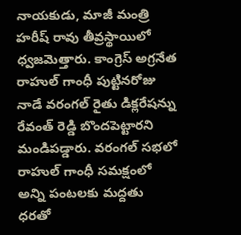నాయకుడు, మాజీ మంత్రి హరీష్ రావు తీవ్రస్థాయిలో ధ్వజమెత్తారు. కాంగ్రెస్ అగ్రనేత రాహుల్ గాంధీ పుట్టినరోజు నాడే వరంగల్ రైతు డిక్లరేషన్ను రేవంత్ రెడ్డి బొందపెట్టారని మండిపడ్డారు. వరంగల్ సభలో రాహుల్ గాంధీ సమక్షంలో అన్ని పంటలకు మద్దతు ధరతో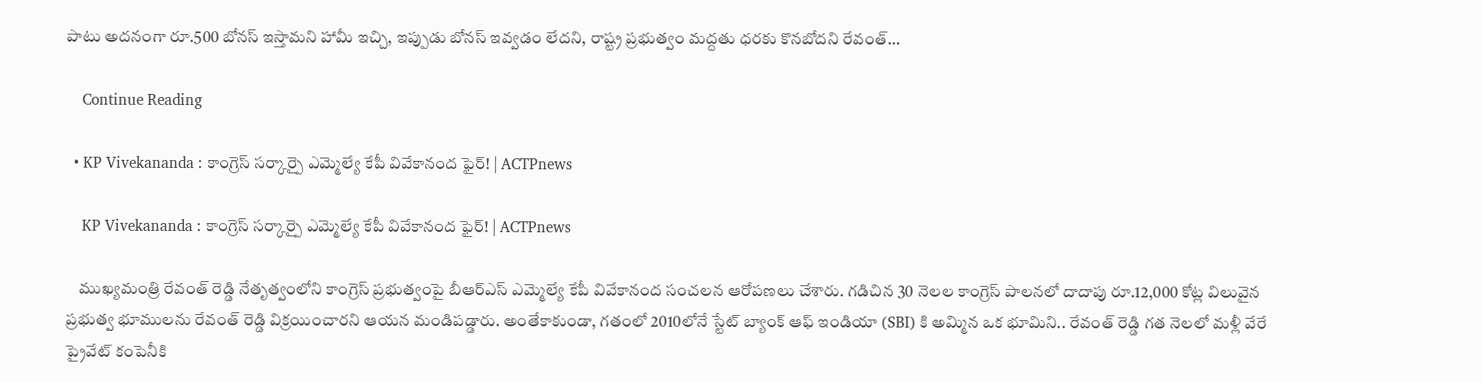పాటు అదనంగా రూ.500 బోనస్ ఇస్తామని హామీ ఇచ్చి, ఇప్పుడు బోనస్ ఇవ్వడం లేదని, రాష్ట్ర ప్రభుత్వం మద్దతు ధరకు కొనబోదని రేవంత్…

    Continue Reading

  • KP Vivekananda : కాంగ్రెస్ సర్కార్పై ఎమ్మెల్యే కేపీ వివేకానంద ఫైర్! | ACTPnews

    KP Vivekananda : కాంగ్రెస్ సర్కార్పై ఎమ్మెల్యే కేపీ వివేకానంద ఫైర్! | ACTPnews

    ముఖ్యమంత్రి రేవంత్ రెడ్డి నేతృత్వంలోని కాంగ్రెస్ ప్రభుత్వంపై బీఆర్ఎస్ ఎమ్మెల్యే కేపీ వివేకానంద సంచలన ఆరోపణలు చేశారు. గడిచిన 30 నెలల కాంగ్రెస్ పాలనలో దాదాపు రూ.12,000 కోట్ల విలువైన ప్రభుత్వ భూములను రేవంత్ రెడ్డి విక్రయించారని ఆయన మండిపడ్డారు. అంతేకాకుండా, గతంలో 2010లోనే స్టేట్ బ్యాంక్ ఆఫ్ ఇండియా (SBI) కి అమ్మిన ఒక భూమిని.. రేవంత్ రెడ్డి గత నెలలో మళ్లీ వేరే ప్రైవేట్ కంపెనీకి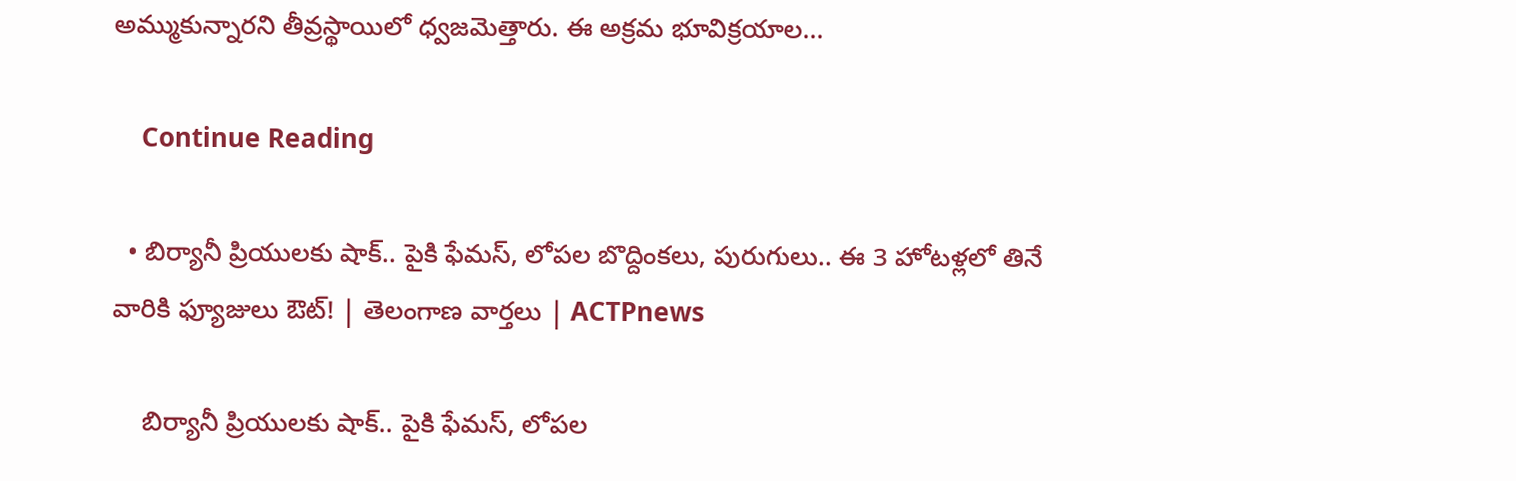అమ్ముకున్నారని తీవ్రస్థాయిలో ధ్వజమెత్తారు. ఈ అక్రమ భూవిక్రయాల…

    Continue Reading

  • బిర్యానీ ప్రియులకు షాక్.. పైకి ఫేమస్, లోపల బొద్దింకలు, పురుగులు.. ఈ 3 హోటళ్లలో తినే వారికి ఫ్యూజులు ఔట్! | తెలంగాణ వార్తలు | ACTPnews

    బిర్యానీ ప్రియులకు షాక్.. పైకి ఫేమస్, లోపల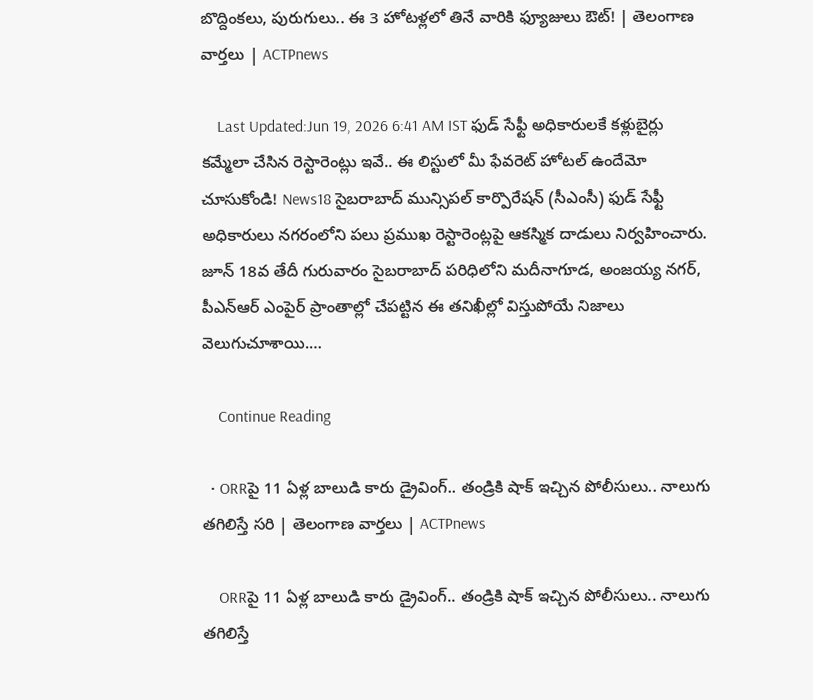బొద్దింకలు, పురుగులు.. ఈ 3 హోటళ్లలో తినే వారికి ఫ్యూజులు ఔట్! | తెలంగాణ వార్తలు | ACTPnews

    Last Updated:Jun 19, 2026 6:41 AM IST ఫుడ్ సేఫ్టీ అధికారులకే కళ్లుబైర్లు కమ్మేలా చేసిన రెస్టారెంట్లు ఇవే.. ఈ లిస్టులో మీ ఫేవరెట్ హోటల్ ఉందేమో చూసుకోండి! News18 సైబరాబాద్ మున్సిపల్ కార్పొరేషన్ (సీఎంసీ) ఫుడ్ సేఫ్టీ అధికారులు నగరంలోని పలు ప్రముఖ రెస్టారెంట్లపై ఆకస్మిక దాడులు నిర్వహించారు. జూన్ 18వ తేదీ గురువారం సైబరాబాద్ పరిధిలోని మదీనాగూడ, అంజయ్య నగర్, పీఎన్ఆర్ ఎంపైర్ ప్రాంతాల్లో చేపట్టిన ఈ తనిఖీల్లో విస్తుపోయే నిజాలు వెలుగుచూశాయి.…

    Continue Reading

  • ORRపై 11 ఏళ్ల బాలుడి కారు డ్రైవింగ్.. తండ్రికి షాక్ ఇచ్చిన పోలీసులు.. నాలుగు తగిలిస్తే సరి | తెలంగాణ వార్తలు | ACTPnews

    ORRపై 11 ఏళ్ల బాలుడి కారు డ్రైవింగ్.. తండ్రికి షాక్ ఇచ్చిన పోలీసులు.. నాలుగు తగిలిస్తే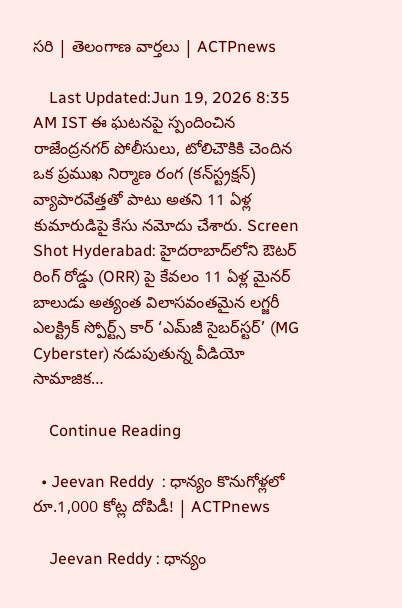సరి | తెలంగాణ వార్తలు | ACTPnews

    Last Updated:Jun 19, 2026 8:35 AM IST ఈ ఘటనపై స్పందించిన రాజేంద్రనగర్ పోలీసులు, టోలిచౌకికి చెందిన ఒక ప్రముఖ నిర్మాణ రంగ (కన్‌స్ట్రక్షన్) వ్యాపారవేత్తతో పాటు అతని 11 ఏళ్ల కుమారుడిపై కేసు నమోదు చేశారు. Screen Shot Hyderabad: హైదరాబాద్‌లోని ఔటర్ రింగ్ రోడ్డు (ORR) పై కేవలం 11 ఏళ్ల మైనర్ బాలుడు అత్యంత విలాసవంతమైన లగ్జరీ ఎలక్ట్రిక్ స్పోర్ట్స్ కార్ ‘ఎమ్‌జీ సైబర్‌స్టర్’ (MG Cyberster) నడుపుతున్న వీడియో సామాజిక…

    Continue Reading

  • Jeevan Reddy  : ధాన్యం కొనుగోళ్లలో రూ.1,000 కోట్ల దోపిడీ! | ACTPnews

    Jeevan Reddy : ధాన్యం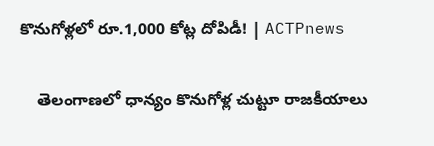కొనుగోళ్లలో రూ.1,000 కోట్ల దోపిడీ! | ACTPnews

    తెలంగాణలో ధాన్యం కొనుగోళ్ల చుట్టూ రాజకీయాలు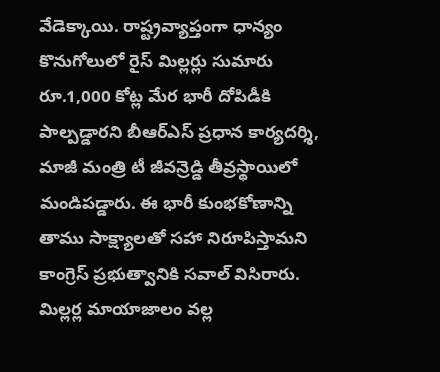వేడెక్కాయి. రాష్ట్రవ్యాప్తంగా ధాన్యం కొనుగోలులో రైస్ మిల్లర్లు సుమారు రూ.1,000 కోట్ల మేర భారీ దోపిడీకి పాల్పడ్డారని బీఆర్ఎస్ ప్రధాన కార్యదర్శి, మాజీ మంత్రి టీ జీవన్రెడ్డి తీవ్రస్థాయిలో మండిపడ్డారు. ఈ భారీ కుంభకోణాన్ని తాము సాక్ష్యాలతో సహా నిరూపిస్తామని కాంగ్రెస్ ప్రభుత్వానికి సవాల్ విసిరారు. మిల్లర్ల మాయాజాలం వల్ల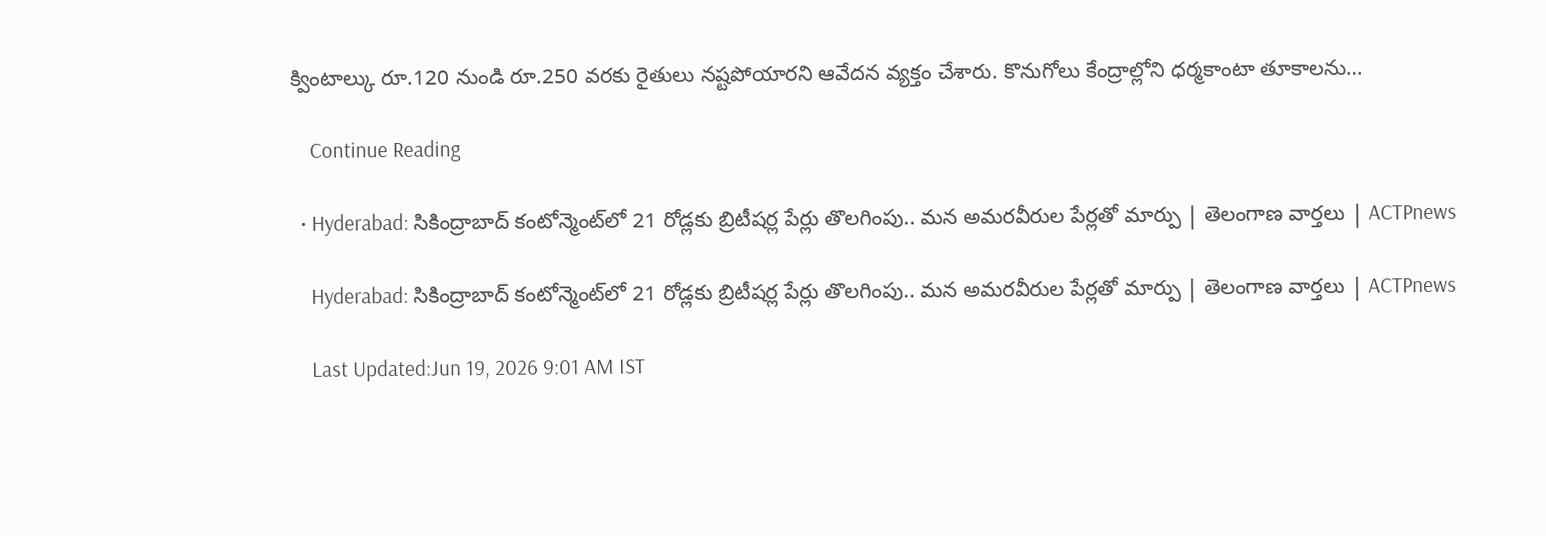క్వింటాల్కు రూ.120 నుండి రూ.250 వరకు రైతులు నష్టపోయారని ఆవేదన వ్యక్తం చేశారు. కొనుగోలు కేంద్రాల్లోని ధర్మకాంటా తూకాలను…

    Continue Reading

  • Hyderabad: సికింద్రాబాద్ కంటోన్మెంట్‌లో 21 రోడ్లకు బ్రిటీషర్ల పేర్లు తొలగింపు.. మన అమరవీరుల పేర్లతో మార్పు | తెలంగాణ వార్తలు | ACTPnews

    Hyderabad: సికింద్రాబాద్ కంటోన్మెంట్‌లో 21 రోడ్లకు బ్రిటీషర్ల పేర్లు తొలగింపు.. మన అమరవీరుల పేర్లతో మార్పు | తెలంగాణ వార్తలు | ACTPnews

    Last Updated:Jun 19, 2026 9:01 AM IST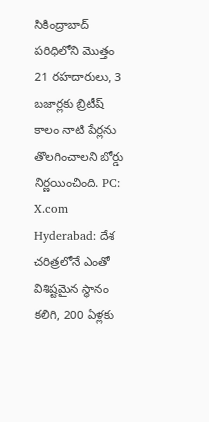సికింద్రాబాద్ పరిధిలోని మొత్తం 21 రహదారులు, 3 బజార్లకు బ్రిటీష్ కాలం నాటి పేర్లను తొలగించాలని బోర్డు నిర్ణయించింది. PC: X.com Hyderabad: దేశ చరిత్రలోనే ఎంతో విశిష్టమైన స్థానం కలిగి, 200 ఏళ్లకు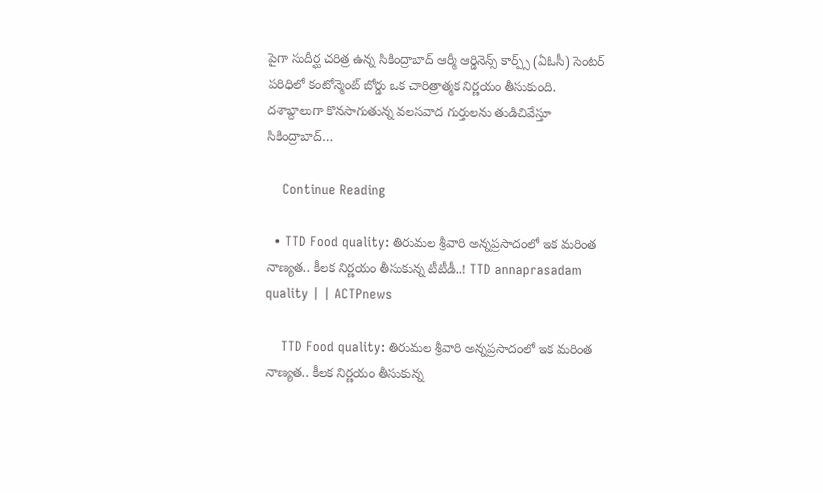పైగా సుదీర్ఘ చరిత్ర ఉన్న సికింద్రాబాద్ ఆర్మీ ఆర్డినెన్స్ కార్ప్స్ (ఏఓసీ) సెంటర్ పరిధిలో కంటోన్మెంట్ బోర్డు ఒక చారిత్రాత్మక నిర్ణయం తీసుకుంది. దశాబ్దాలుగా కొనసాగుతున్న వలసవాద గుర్తులను తుడిచివేస్తూ సికింద్రాబాద్…

    Continue Reading

  • TTD Food quality: తిరుమల శ్రీవారి అన్నప్రసాదంలో ఇక మరింత నాణ్యత.. కీలక నిర్ణయం తీసుకున్న టీటీడీ..! TTD annaprasadam quality | | ACTPnews

    TTD Food quality: తిరుమల శ్రీవారి అన్నప్రసాదంలో ఇక మరింత నాణ్యత.. కీలక నిర్ణయం తీసుకున్న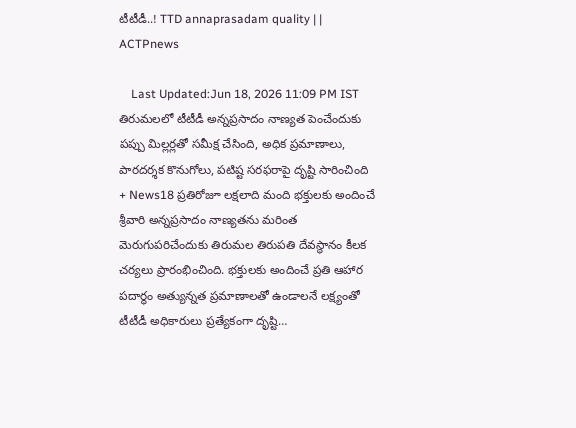టీటీడీ..! TTD annaprasadam quality | | ACTPnews

    Last Updated:Jun 18, 2026 11:09 PM IST తిరుమలలో టీటీడీ అన్నప్రసాదం నాణ్యత పెంచేందుకు పప్పు మిల్లర్లతో సమీక్ష చేసింది, అధిక ప్రమాణాలు, పారదర్శక కొనుగోలు, పటిష్ట సరఫరాపై దృష్టి సారించింది + News18 ప్రతిరోజూ లక్షలాది మంది భక్తులకు అందించే శ్రీవారి అన్నప్రసాదం నాణ్యతను మరింత మెరుగుపరిచేందుకు తిరుమల తిరుపతి దేవస్థానం కీలక చర్యలు ప్రారంభించింది. భక్తులకు అందించే ప్రతి ఆహార పదార్థం అత్యున్నత ప్రమాణాలతో ఉండాలనే లక్ష్యంతో టీటీడీ అధికారులు ప్రత్యేకంగా దృష్టి…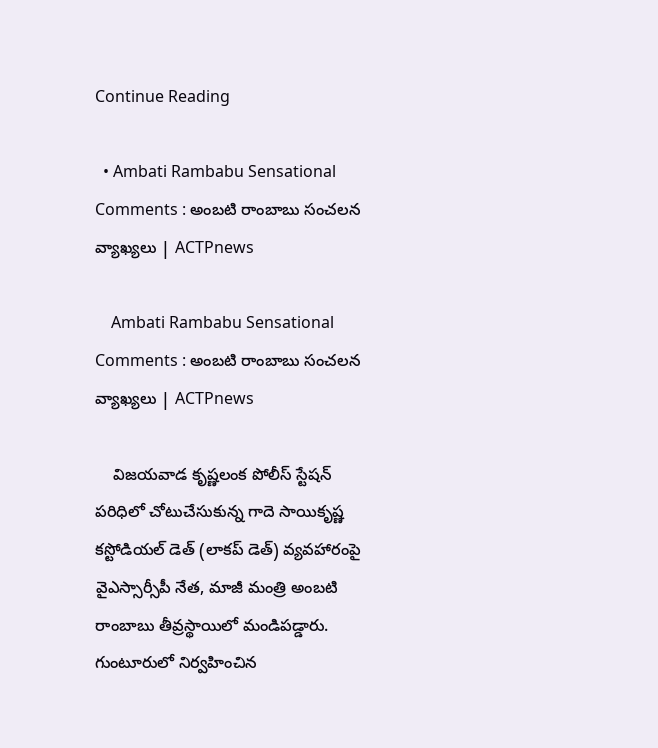Continue Reading

  • Ambati Rambabu Sensational Comments : అంబటి రాంబాబు సంచలన వ్యాఖ్యలు | ACTPnews

    Ambati Rambabu Sensational Comments : అంబటి రాంబాబు సంచలన వ్యాఖ్యలు | ACTPnews

    విజయవాడ కృష్ణలంక పోలీస్ స్టేషన్ పరిధిలో చోటుచేసుకున్న గాదె సాయికృష్ణ కస్టోడియల్ డెత్ (లాకప్ డెత్) వ్యవహారంపై వైఎస్సార్సీపీ నేత, మాజీ మంత్రి అంబటి రాంబాబు తీవ్రస్థాయిలో మండిపడ్డారు. గుంటూరులో నిర్వహించిన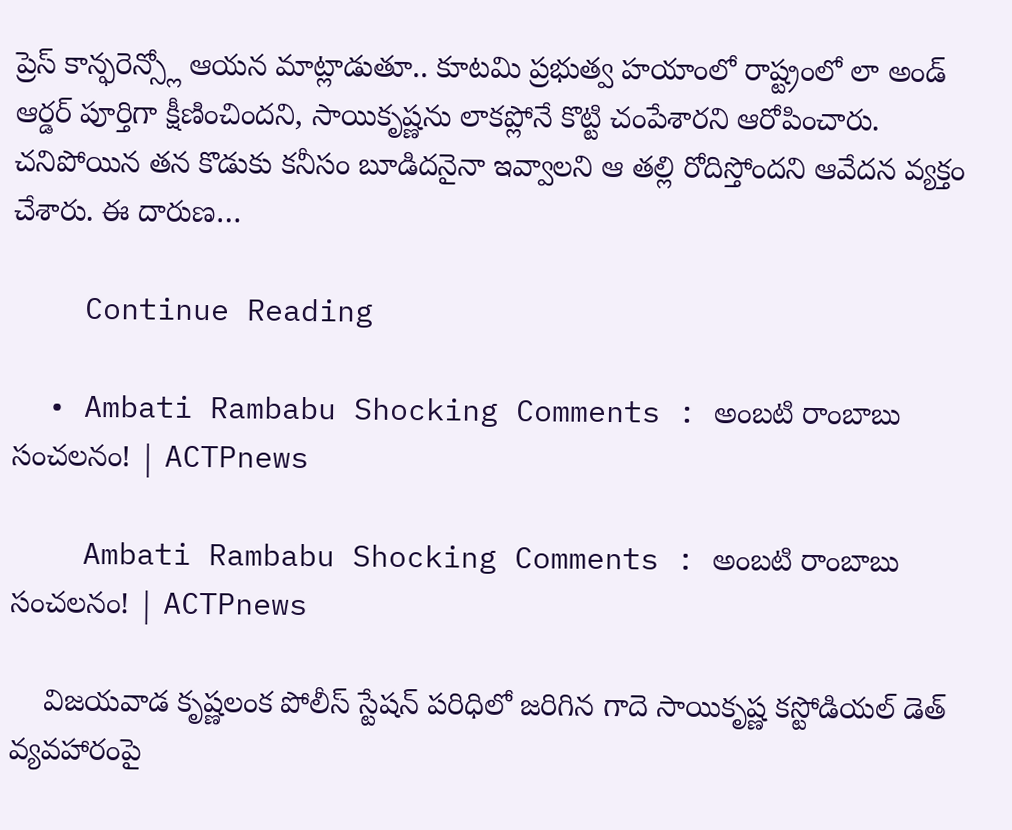ప్రెస్ కాన్ఫరెన్స్లో ఆయన మాట్లాడుతూ.. కూటమి ప్రభుత్వ హయాంలో రాష్ట్రంలో లా అండ్ ఆర్డర్ పూర్తిగా క్షీణించిందని, సాయికృష్ణను లాకప్లోనే కొట్టి చంపేశారని ఆరోపించారు. చనిపోయిన తన కొడుకు కనీసం బూడిదనైనా ఇవ్వాలని ఆ తల్లి రోదిస్తోందని ఆవేదన వ్యక్తం చేశారు. ఈ దారుణ…

    Continue Reading

  • Ambati Rambabu Shocking Comments : అంబటి రాంబాబు సంచలనం! | ACTPnews

    Ambati Rambabu Shocking Comments : అంబటి రాంబాబు సంచలనం! | ACTPnews

    విజయవాడ కృష్ణలంక పోలీస్ స్టేషన్ పరిధిలో జరిగిన గాదె సాయికృష్ణ కస్టోడియల్ డెత్ వ్యవహారంపై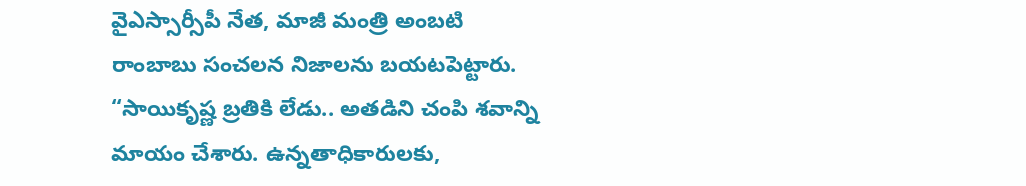వైఎస్సార్సీపీ నేత, మాజీ మంత్రి అంబటి రాంబాబు సంచలన నిజాలను బయటపెట్టారు. “సాయికృష్ణ బ్రతికి లేడు.. అతడిని చంపి శవాన్ని మాయం చేశారు. ఉన్నతాధికారులకు,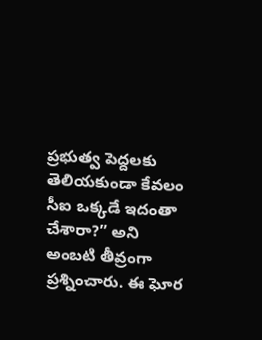ప్రభుత్వ పెద్దలకు తెలియకుండా కేవలం సీఐ ఒక్కడే ఇదంతా చేశారా?” అని అంబటి తీవ్రంగా ప్రశ్నించారు. ఈ ఘోర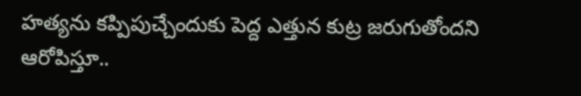హత్యను కప్పిపుచ్చేందుకు పెద్ద ఎత్తున కుట్ర జరుగుతోందని ఆరోపిస్తూ..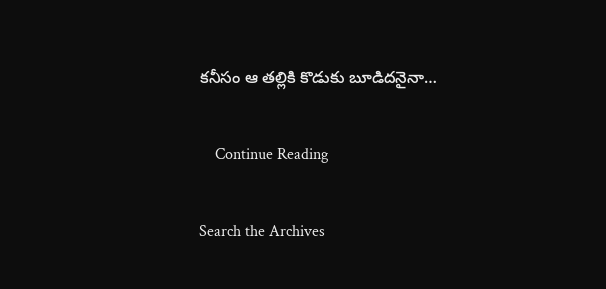కనీసం ఆ తల్లికి కొడుకు బూడిదనైనా…

    Continue Reading

Search the Archives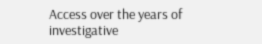Access over the years of investigative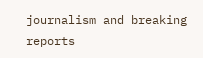journalism and breaking reports